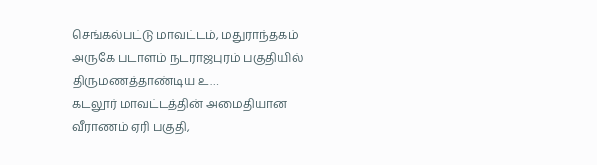செங்கல்பட்டு மாவட்டம், மதுராந்தகம் அருகே படாளம் நடராஜபுரம் பகுதியில் திருமணத்தாண்டிய உ…
கடலூர் மாவட்டத்தின் அமைதியான வீராணம் ஏரி பகுதி,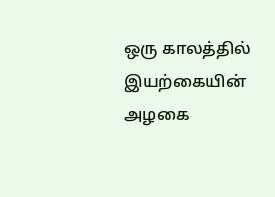ஒரு காலத்தில் இயற்கையின் அழகை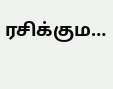ரசிக்கும…